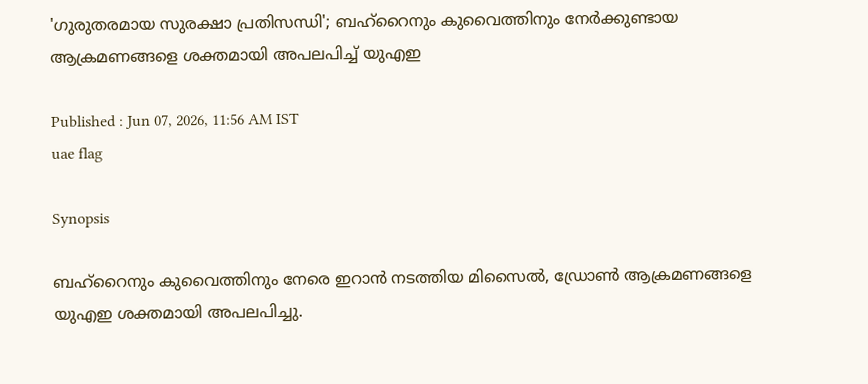'ഗുരുതരമായ സുരക്ഷാ പ്രതിസന്ധി'; ബഹ്‌റൈനും കുവൈത്തിനും നേർക്കുണ്ടായ ആക്രമണങ്ങളെ ശക്തമായി അപലപിച്ച് യുഎഇ

Published : Jun 07, 2026, 11:56 AM IST
uae flag

Synopsis

ബഹ്‌റൈനും കുവൈത്തിനും നേരെ ഇറാൻ നടത്തിയ മിസൈൽ, ഡ്രോൺ ആക്രമണങ്ങളെ യുഎഇ ശക്തമായി അപലപിച്ചു.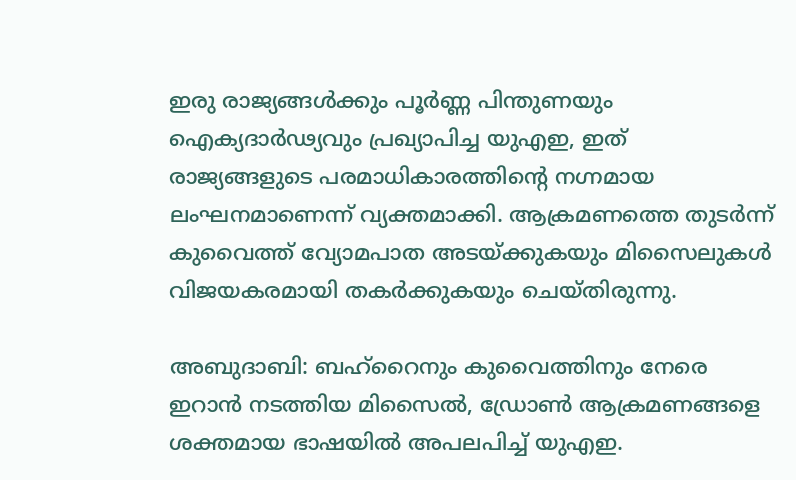ഇരു രാജ്യങ്ങൾക്കും പൂർണ്ണ പിന്തുണയും ഐക്യദാർഢ്യവും പ്രഖ്യാപിച്ച യുഎഇ, ഇത് രാജ്യങ്ങളുടെ പരമാധികാരത്തിന്‍റെ നഗ്നമായ ലംഘനമാണെന്ന് വ്യക്തമാക്കി. ആക്രമണത്തെ തുടർന്ന് കുവൈത്ത് വ്യോമപാത അടയ്ക്കുകയും മിസൈലുകൾ വിജയകരമായി തകർക്കുകയും ചെയ്തിരുന്നു.

അബുദാബി: ബഹ്‌റൈനും കുവൈത്തിനും നേരെ ഇറാൻ നടത്തിയ മിസൈൽ, ഡ്രോൺ ആക്രമണങ്ങളെ ശക്തമായ ഭാഷയിൽ അപലപിച്ച് യുഎഇ.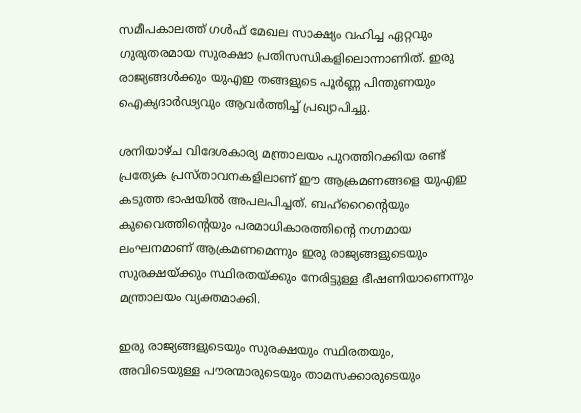സമീപകാലത്ത് ഗൾഫ് മേഖല സാക്ഷ്യം വഹിച്ച ഏറ്റവും ഗുരുതരമായ സുരക്ഷാ പ്രതിസന്ധികളിലൊന്നാണിത്. ഇരു രാജ്യങ്ങൾക്കും യുഎഇ തങ്ങളുടെ പൂർണ്ണ പിന്തുണയും ഐക്യദാർഢ്യവും ആവർത്തിച്ച് പ്രഖ്യാപിച്ചു.

ശനിയാഴ്ച വിദേശകാര്യ മന്ത്രാലയം പുറത്തിറക്കിയ രണ്ട് പ്രത്യേക പ്രസ്താവനകളിലാണ് ഈ ആക്രമണങ്ങളെ യുഎഇ കടുത്ത ഭാഷയിൽ അപലപിച്ചത്. ബഹ്‌റൈന്‍റെയും കുവൈത്തിന്‍റെയും പരമാധികാരത്തിന്‍റെ നഗ്നമായ ലംഘനമാണ് ആക്രമണമെന്നും ഇരു രാജ്യങ്ങളുടെയും സുരക്ഷയ്ക്കും സ്ഥിരതയ്ക്കും നേരിട്ടുള്ള ഭീഷണിയാണെന്നും മന്ത്രാലയം വ്യക്തമാക്കി.

ഇരു രാജ്യങ്ങളുടെയും സുരക്ഷയും സ്ഥിരതയും, അവിടെയുള്ള പൗരന്മാരുടെയും താമസക്കാരുടെയും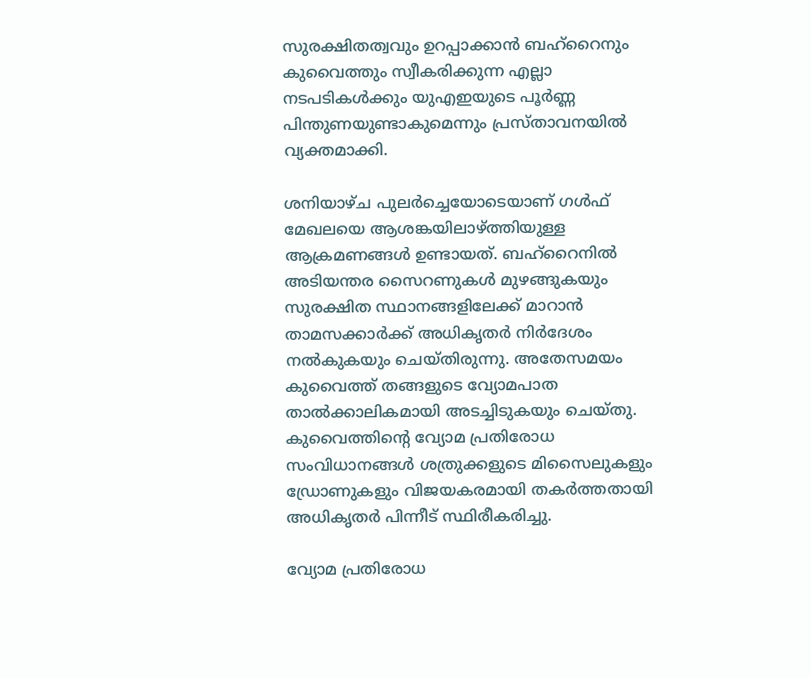സുരക്ഷിതത്വവും ഉറപ്പാക്കാൻ ബഹ്‌റൈനും കുവൈത്തും സ്വീകരിക്കുന്ന എല്ലാ നടപടികൾക്കും യുഎഇയുടെ പൂർണ്ണ പിന്തുണയുണ്ടാകുമെന്നും പ്രസ്താവനയിൽ വ്യക്തമാക്കി.

ശനിയാഴ്ച പുലർച്ചെയോടെയാണ് ഗൾഫ് മേഖലയെ ആശങ്കയിലാഴ്ത്തിയുള്ള ആക്രമണങ്ങൾ ഉണ്ടായത്. ബഹ്‌റൈനിൽ അടിയന്തര സൈറണുകൾ മുഴങ്ങുകയും സുരക്ഷിത സ്ഥാനങ്ങളിലേക്ക് മാറാൻ താമസക്കാർക്ക് അധികൃതർ നിർദേശം നൽകുകയും ചെയ്തിരുന്നു. അതേസമയം കുവൈത്ത് തങ്ങളുടെ വ്യോമപാത താൽക്കാലികമായി അടച്ചിടുകയും ചെയ്തു. കുവൈത്തിന്‍റെ വ്യോമ പ്രതിരോധ സംവിധാനങ്ങൾ ശത്രുക്കളുടെ മിസൈലുകളും ഡ്രോണുകളും വിജയകരമായി തകർത്തതായി അധികൃതർ പിന്നീട് സ്ഥിരീകരിച്ചു.

വ്യോമ പ്രതിരോധ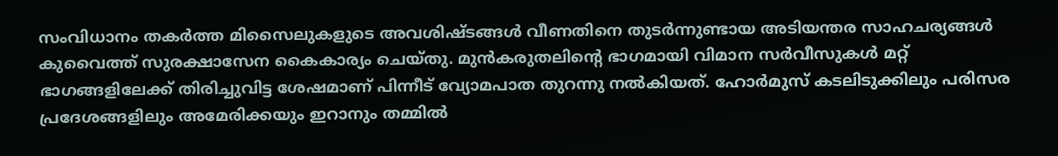സംവിധാനം തകർത്ത മിസൈലുകളുടെ അവശിഷ്ടങ്ങൾ വീണതിനെ തുടർന്നുണ്ടായ അടിയന്തര സാഹചര്യങ്ങൾ കുവൈത്ത് സുരക്ഷാസേന കൈകാര്യം ചെയ്തു. മുൻകരുതലിന്‍റെ ഭാഗമായി വിമാന സർവീസുകൾ മറ്റ് ഭാഗങ്ങളിലേക്ക് തിരിച്ചുവിട്ട ശേഷമാണ് പിന്നീട് വ്യോമപാത തുറന്നു നൽകിയത്. ഹോർമുസ് കടലിടുക്കിലും പരിസര പ്രദേശങ്ങളിലും അമേരിക്കയും ഇറാനും തമ്മിൽ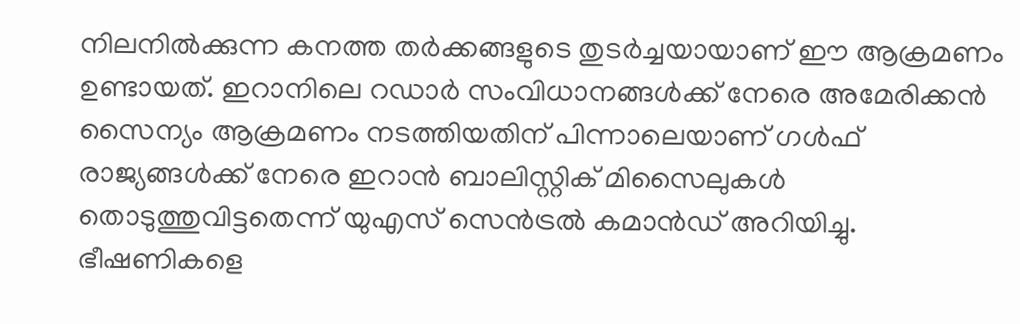നിലനിൽക്കുന്ന കനത്ത തർക്കങ്ങളുടെ തുടർച്ചയായാണ് ഈ ആക്രമണം ഉണ്ടായത്. ഇറാനിലെ റഡാർ സംവിധാനങ്ങൾക്ക് നേരെ അമേരിക്കൻ സൈന്യം ആക്രമണം നടത്തിയതിന് പിന്നാലെയാണ് ഗൾഫ് രാജ്യങ്ങൾക്ക് നേരെ ഇറാൻ ബാലിസ്റ്റിക് മിസൈലുകൾ തൊടുത്തുവിട്ടതെന്ന് യുഎസ് സെൻട്രൽ കമാൻഡ് അറിയിച്ചു. ഭീഷണികളെ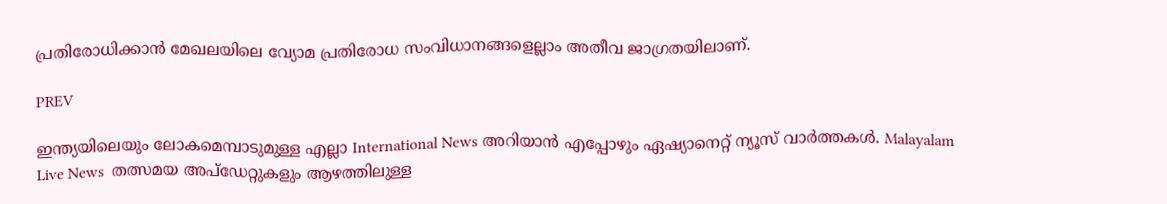പ്രതിരോധിക്കാൻ മേഖലയിലെ വ്യോമ പ്രതിരോധ സംവിധാനങ്ങളെല്ലാം അതീവ ജാഗ്രതയിലാണ്.

PREV

ഇന്ത്യയിലെയും ലോകമെമ്പാടുമുള്ള എല്ലാ International News അറിയാൻ എപ്പോഴും ഏഷ്യാനെറ്റ് ന്യൂസ് വാർത്തകൾ. Malayalam Live News  തത്സമയ അപ്‌ഡേറ്റുകളും ആഴത്തിലുള്ള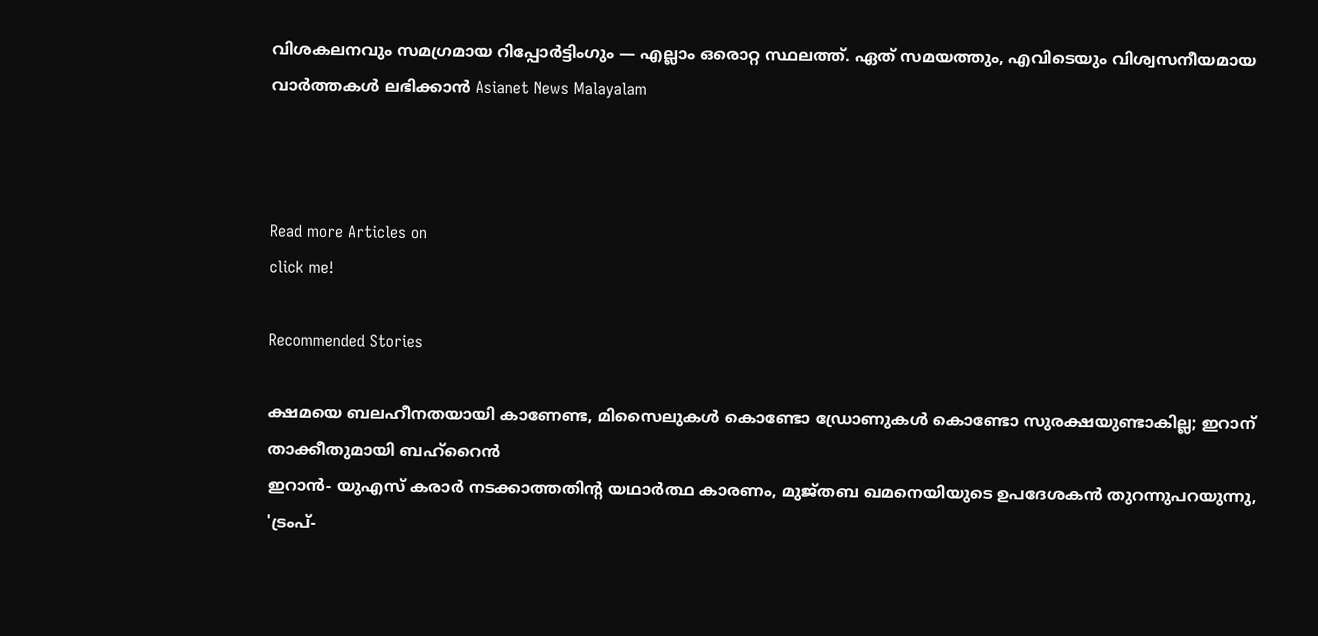വിശകലനവും സമഗ്രമായ റിപ്പോർട്ടിംഗും — എല്ലാം ഒരൊറ്റ സ്ഥലത്ത്. ഏത് സമയത്തും, എവിടെയും വിശ്വസനീയമായ വാർത്തകൾ ലഭിക്കാൻ Asianet News Malayalam



Read more Articles on
click me!

Recommended Stories

ക്ഷമയെ ബലഹീനതയായി കാണേണ്ട, മിസൈലുകൾ കൊണ്ടോ ഡ്രോണുകൾ കൊണ്ടോ സുരക്ഷയുണ്ടാകില്ല; ഇറാന് താക്കീതുമായി ബഹ്റൈൻ
ഇറാന്‍- യുഎസ് കരാര്‍ നടക്കാത്തതിന്റ യഥാര്‍ത്ഥ കാരണം, മുജ്തബ ഖമനെയിയുടെ ഉപദേശകന്‍ തുറന്നുപറയുന്നു, 'ട്രംപ്-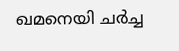ഖമനെയി ചര്‍ച്ച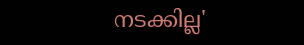നടക്കില്ല'